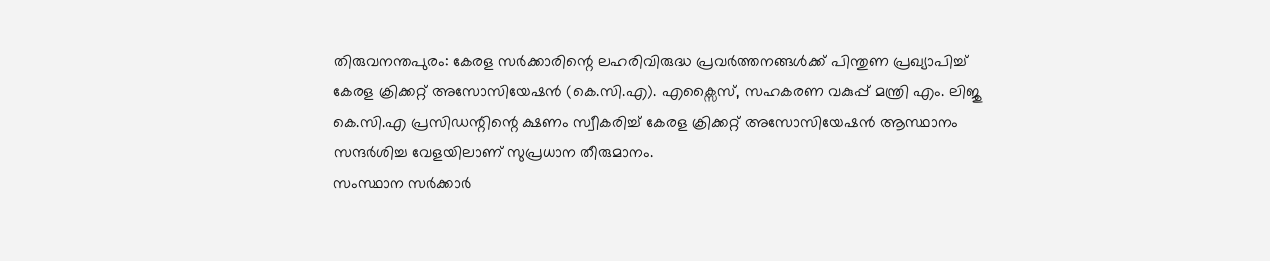തിരുവനന്തപുരം: കേരള സർക്കാരിന്റെ ലഹരിവിരുദ്ധ പ്രവർത്തനങ്ങൾക്ക് പിന്തുണ പ്രഖ്യാപിച്ച് കേരള ക്രിക്കറ്റ് അസോസിയേഷൻ (കെ.സി.എ). എക്സൈസ്, സഹകരണ വകുപ്പ് മന്ത്രി എം. ലിജു കെ.സി.എ പ്രസിഡന്റിന്റെ ക്ഷണം സ്വീകരിച്ച് കേരള ക്രിക്കറ്റ് അസോസിയേഷൻ ആസ്ഥാനം സന്ദർശിച്ച വേളയിലാണ് സുപ്രധാന തീരുമാനം.
സംസ്ഥാന സർക്കാർ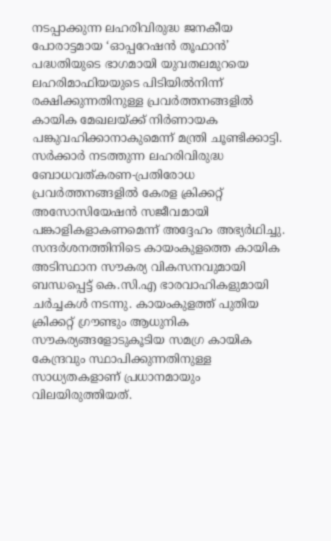നടപ്പാക്കുന്ന ലഹരിവിരുദ്ധ ജനകീയ പോരാട്ടമായ ‘ഓപ്പറേഷൻ തൂഫാൻ’ പദ്ധതിയുടെ ഭാഗമായി യുവതലമുറയെ ലഹരിമാഫിയയുടെ പിടിയിൽനിന്ന് രക്ഷിക്കുന്നതിനുള്ള പ്രവർത്തനങ്ങളിൽ കായിക മേഖലയ്ക്ക് നിർണായക പങ്കുവഹിക്കാനാകുമെന്ന് മന്ത്രി ചൂണ്ടിക്കാട്ടി. സർക്കാർ നടത്തുന്ന ലഹരിവിരുദ്ധ ബോധവത്കരണ-പ്രതിരോധ പ്രവർത്തനങ്ങളിൽ കേരള ക്രിക്കറ്റ് അസോസിയേഷൻ സജീവമായി പങ്കാളികളാകണമെന്ന് അദ്ദേഹം അഭ്യർഥിച്ചു.
സന്ദർശനത്തിനിടെ കായംകുളത്തെ കായിക അടിസ്ഥാന സൗകര്യ വികസനവുമായി ബന്ധപ്പെട്ട് കെ.സി.എ ഭാരവാഹികളുമായി ചർച്ചകൾ നടന്നു. കായംകുളത്ത് പുതിയ ക്രിക്കറ്റ് ഗ്രൗണ്ടും ആധുനിക സൗകര്യങ്ങളോടുകൂടിയ സമഗ്ര കായിക കേന്ദ്രവും സ്ഥാപിക്കുന്നതിനുള്ള സാധ്യതകളാണ് പ്രധാനമായും വിലയിരുത്തിയത്.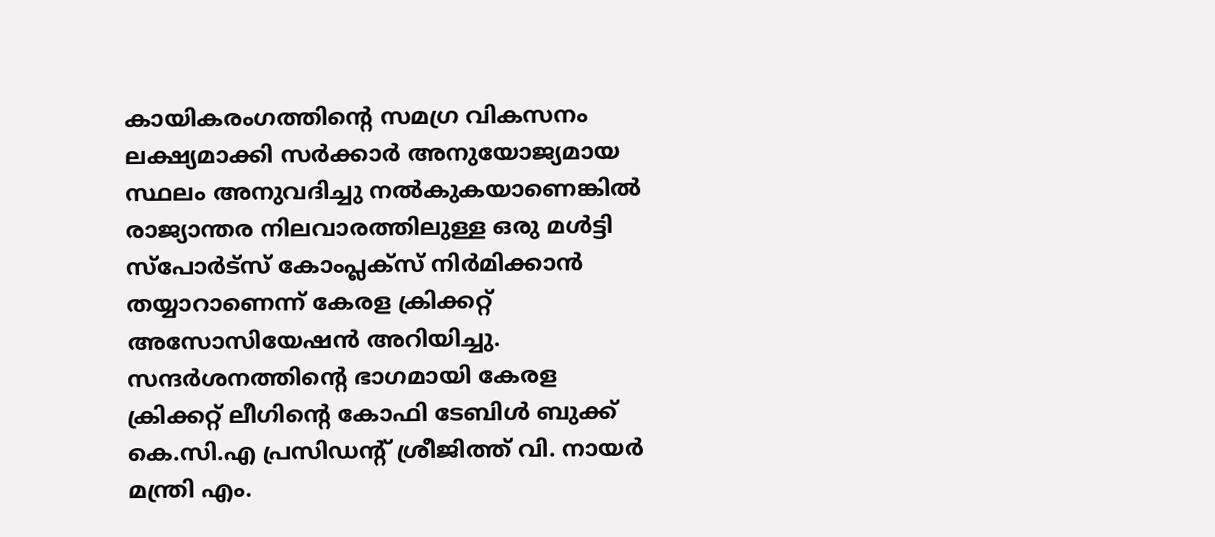കായികരംഗത്തിന്റെ സമഗ്ര വികസനം ലക്ഷ്യമാക്കി സർക്കാർ അനുയോജ്യമായ സ്ഥലം അനുവദിച്ചു നൽകുകയാണെങ്കിൽ രാജ്യാന്തര നിലവാരത്തിലുള്ള ഒരു മൾട്ടി സ്പോർട്സ് കോംപ്ലക്സ് നിർമിക്കാൻ തയ്യാറാണെന്ന് കേരള ക്രിക്കറ്റ് അസോസിയേഷൻ അറിയിച്ചു.
സന്ദർശനത്തിന്റെ ഭാഗമായി കേരള ക്രിക്കറ്റ് ലീഗിന്റെ കോഫി ടേബിൾ ബുക്ക് കെ.സി.എ പ്രസിഡന്റ് ശ്രീജിത്ത് വി. നായർ മന്ത്രി എം.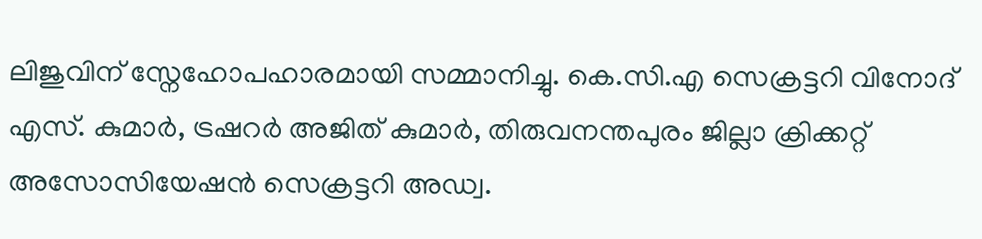ലിജുവിന് സ്നേഹോപഹാരമായി സമ്മാനിച്ചു. കെ.സി.എ സെക്രട്ടറി വിനോദ് എസ്. കുമാർ, ട്രഷറർ അജിത് കുമാർ, തിരുവനന്തപുരം ജില്ലാ ക്രിക്കറ്റ് അസോസിയേഷൻ സെക്രട്ടറി അഡ്വ.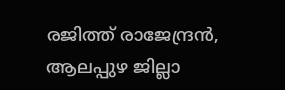രജിത്ത് രാജേന്ദ്രൻ, ആലപ്പുഴ ജില്ലാ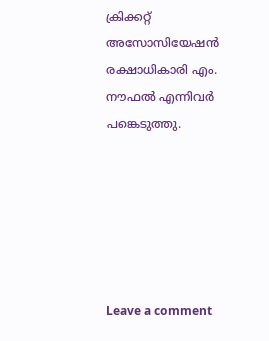ക്രിക്കറ്റ് അസോസിയേഷൻ രക്ഷാധികാരി എം. നൗഫൽ എന്നിവർ പങ്കെടുത്തു.






Leave a comment